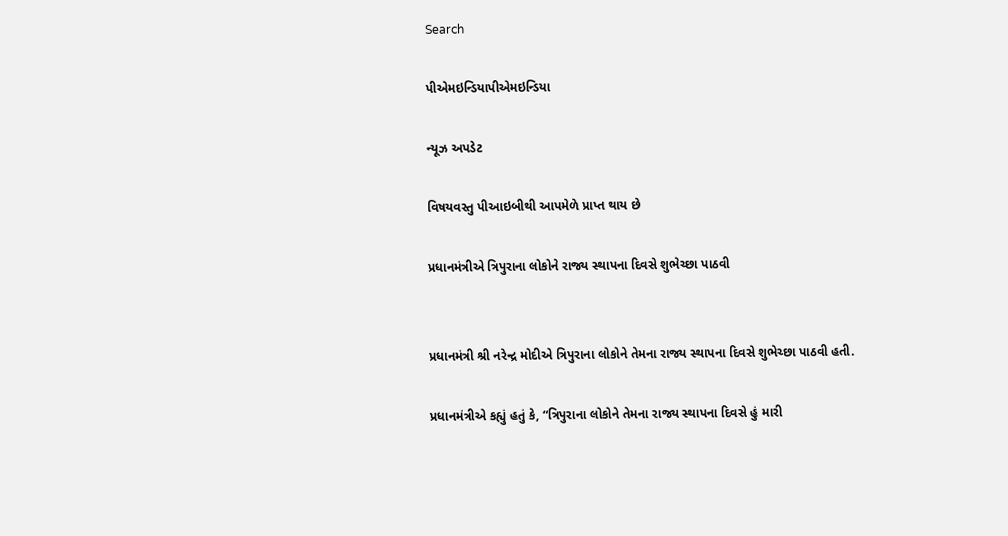Search

પીએમઇન્ડિયાપીએમઇન્ડિયા

ન્યૂઝ અપડેટ

વિષયવસ્તુ પીઆઇબીથી આપમેળે પ્રાપ્ત થાય છે

પ્રધાનમંત્રીએ ત્રિપુરાના લોકોને રાજ્ય સ્થાપના દિવસે શુભેચ્છા પાઠવી


પ્રધાનમંત્રી શ્રી નરેન્દ્ર મોદીએ ત્રિપુરાના લોકોને તેમના રાજ્ય સ્થાપના દિવસે શુભેચ્છા પાઠવી હતી.

પ્રધાનમંત્રીએ કહ્યું હતું કે, “ત્રિપુરાના લોકોને તેમના રાજ્ય સ્થાપના દિવસે હું મારી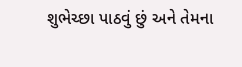શુભેચ્છા પાઠવું છું અને તેમના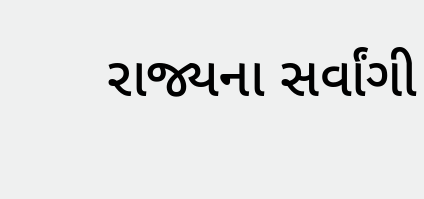રાજ્યના સર્વાંગી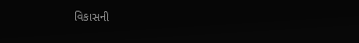વિકાસની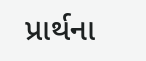પ્રાર્થના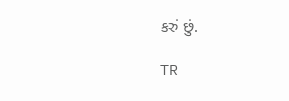કરું છું.

TR